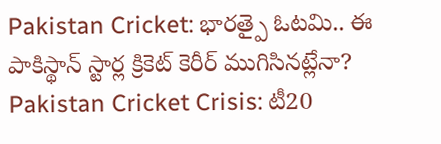Pakistan Cricket: భారత్పై ఓటమి.. ఈ పాకిస్థాన్ స్టార్ల క్రికెట్ కెరీర్ ముగిసినట్లేనా?
Pakistan Cricket Crisis: టీ20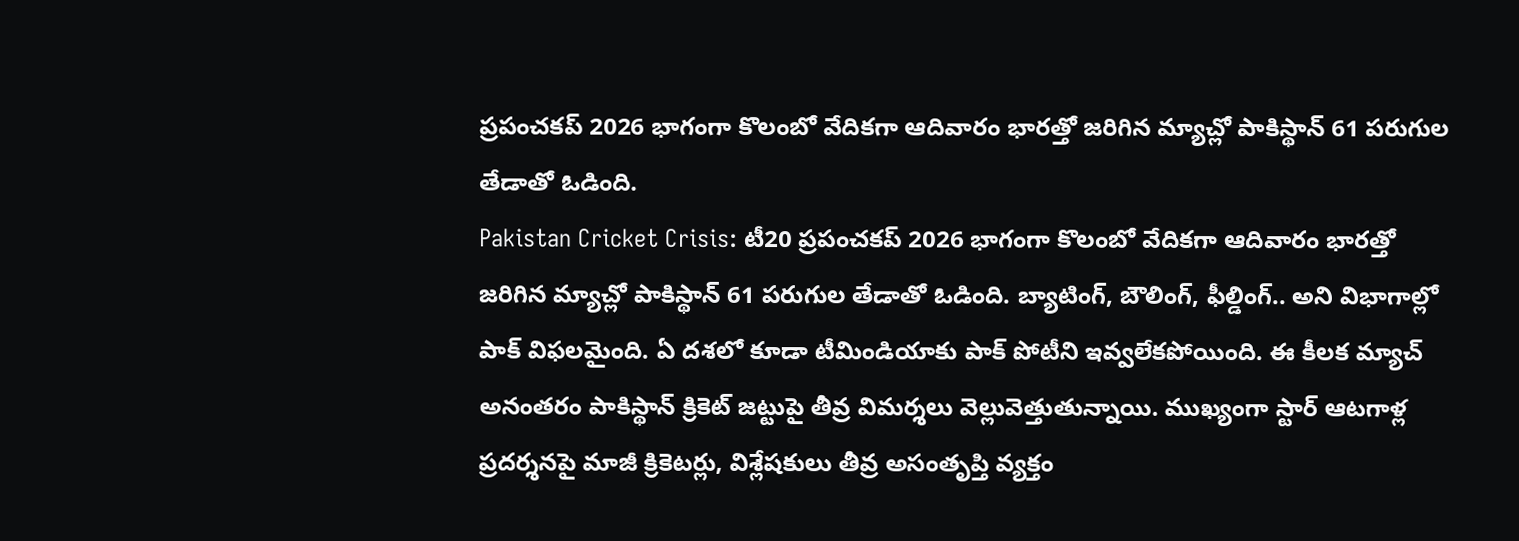ప్రపంచకప్ 2026 భాగంగా కొలంబో వేదికగా ఆదివారం భారత్తో జరిగిన మ్యాచ్లో పాకిస్థాన్ 61 పరుగుల తేడాతో ఓడింది.
Pakistan Cricket Crisis: టీ20 ప్రపంచకప్ 2026 భాగంగా కొలంబో వేదికగా ఆదివారం భారత్తో జరిగిన మ్యాచ్లో పాకిస్థాన్ 61 పరుగుల తేడాతో ఓడింది. బ్యాటింగ్, బౌలింగ్, ఫీల్డింగ్.. అని విభాగాల్లో పాక్ విఫలమైంది. ఏ దశలో కూడా టీమిండియాకు పాక్ పోటీని ఇవ్వలేకపోయింది. ఈ కీలక మ్యాచ్ అనంతరం పాకిస్థాన్ క్రికెట్ జట్టుపై తీవ్ర విమర్శలు వెల్లువెత్తుతున్నాయి. ముఖ్యంగా స్టార్ ఆటగాళ్ల ప్రదర్శనపై మాజీ క్రికెటర్లు, విశ్లేషకులు తీవ్ర అసంతృప్తి వ్యక్తం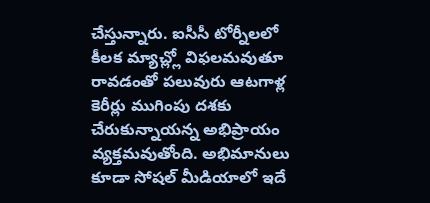చేస్తున్నారు. ఐసీసీ టోర్నీలలో కీలక మ్యాచ్ల్లో విఫలమవుతూ రావడంతో పలువురు ఆటగాళ్ల కెరీర్లు ముగింపు దశకు చేరుకున్నాయన్న అభిప్రాయం వ్యక్తమవుతోంది. అభిమానులు కూడా సోషల్ మీడియాలో ఇదే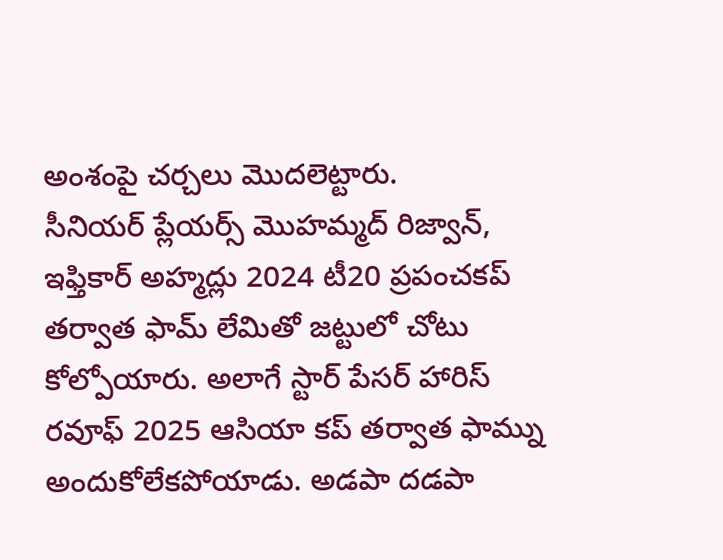అంశంపై చర్చలు మొదలెట్టారు.
సీనియర్ ప్లేయర్స్ మొహమ్మద్ రిజ్వాన్, ఇఫ్తికార్ అహ్మద్లు 2024 టీ20 ప్రపంచకప్ తర్వాత ఫామ్ లేమితో జట్టులో చోటు కోల్పోయారు. అలాగే స్టార్ పేసర్ హారిస్ రవూఫ్ 2025 ఆసియా కప్ తర్వాత ఫామ్ను అందుకోలేకపోయాడు. అడపా దడపా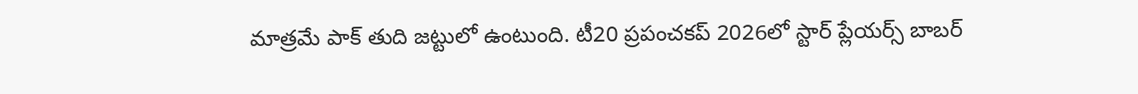మాత్రమే పాక్ తుది జట్టులో ఉంటుంది. టీ20 ప్రపంచకప్ 2026లో స్టార్ ప్లేయర్స్ బాబర్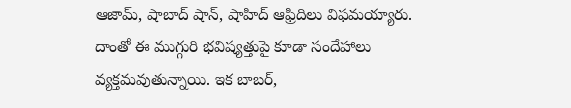ఆజామ్, షాబాద్ షాన్, షాహిద్ ఆఫ్రిదిలు విఫమయ్యారు. దాంతో ఈ ముగ్గురి భవిష్యత్తుపై కూడా సందేహాలు వ్యక్తమవుతున్నాయి. ఇక బాబర్,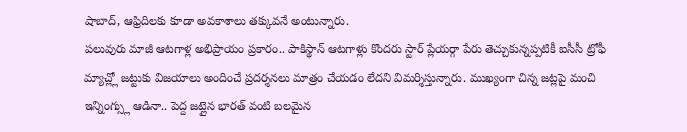షాబాద్, ఆఫ్రిదిలకు కూడా అవకాశాలు తక్కువనే అంటున్నారు.
పలువురు మాజీ ఆటగాళ్ల అభిప్రాయం ప్రకారం.. పాకిస్థాన్ ఆటగాళ్లు కొందరు స్టార్ ప్లేయర్గా పేరు తెచ్చుకున్నప్పటికీ ఐసీసీ ట్రోఫీ మ్యాచ్ల్లో జట్టుకు విజయాలు అందించే ప్రదర్శనలు మాత్రం చేయడం లేదని విమర్శిస్తున్నారు. ముఖ్యంగా చిన్న జట్లపై మంచి ఇన్నింగ్స్లు ఆడినా.. పెద్ద జట్లైన భారత్ వంటి బలమైన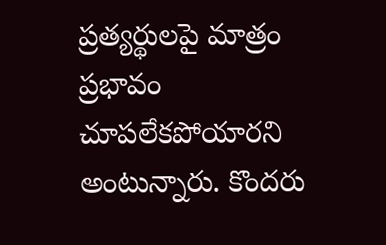ప్రత్యర్థులపై మాత్రం ప్రభావం చూపలేకపోయారని అంటున్నారు. కొందరు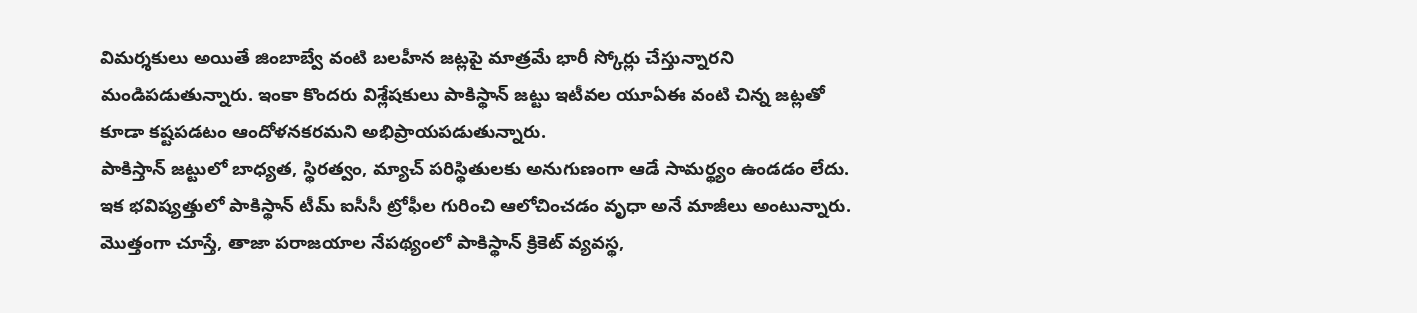విమర్శకులు అయితే జింబాబ్వే వంటి బలహీన జట్లపై మాత్రమే భారీ స్కోర్లు చేస్తున్నారని మండిపడుతున్నారు. ఇంకా కొందరు విశ్లేషకులు పాకిస్థాన్ జట్టు ఇటీవల యూఏఈ వంటి చిన్న జట్లతో కూడా కష్టపడటం ఆందోళనకరమని అభిప్రాయపడుతున్నారు.
పాకిస్తాన్ జట్టులో బాధ్యత, స్థిరత్వం, మ్యాచ్ పరిస్థితులకు అనుగుణంగా ఆడే సామర్థ్యం ఉండడం లేదు. ఇక భవిష్యత్తులో పాకిస్థాన్ టీమ్ ఐసీసీ ట్రోఫీల గురించి ఆలోచించడం వృధా అనే మాజీలు అంటున్నారు. మొత్తంగా చూస్తే, తాజా పరాజయాల నేపథ్యంలో పాకిస్థాన్ క్రికెట్ వ్యవస్థ,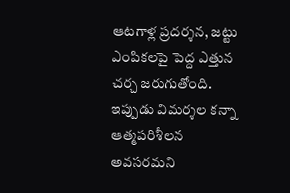ఆటగాళ్ల ప్రదర్శన, జట్టు ఎంపికలపై పెద్ద ఎత్తున చర్చ జరుగుతోంది. ఇప్పుడు విమర్శల కన్నా ఆత్మపరిశీలన అవసరమని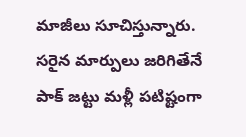మాజీలు సూచిస్తున్నారు. సరైన మార్పులు జరిగితేనే పాక్ జట్టు మళ్లీ పటిష్టంగా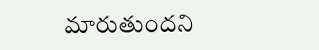మారుతుందని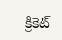క్రికెట్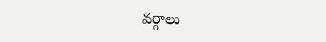వర్గాలు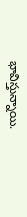భావిస్తున్నాయి.